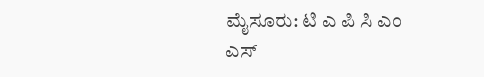ಮೈಸೂರು: ಟಿ ಎ ಪಿ ಸಿ ಎಂ ಎಸ್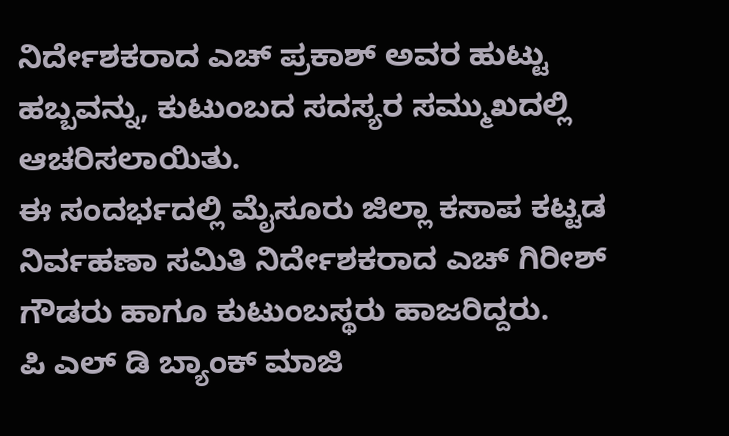ನಿರ್ದೇಶಕರಾದ ಎಚ್ ಪ್ರಕಾಶ್ ಅವರ ಹುಟ್ಟು ಹಬ್ಬವನ್ನು, ಕುಟುಂಬದ ಸದಸ್ಯರ ಸಮ್ಮುಖದಲ್ಲಿ ಆಚರಿಸಲಾಯಿತು.
ಈ ಸಂದರ್ಭದಲ್ಲಿ ಮೈಸೂರು ಜಿಲ್ಲಾ ಕಸಾಪ ಕಟ್ಟಡ ನಿರ್ವಹಣಾ ಸಮಿತಿ ನಿರ್ದೇಶಕರಾದ ಎಚ್ ಗಿರೀಶ್ ಗೌಡರು ಹಾಗೂ ಕುಟುಂಬಸ್ಥರು ಹಾಜರಿದ್ದರು.
ಪಿ ಎಲ್ ಡಿ ಬ್ಯಾಂಕ್ ಮಾಜಿ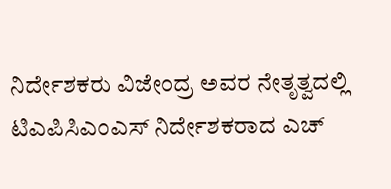ನಿರ್ದೇಶಕರು ವಿಜೇಂದ್ರ ಅವರ ನೇತೃತ್ವದಲ್ಲಿ ಟಿಎಪಿಸಿಎಂಎಸ್ ನಿರ್ದೇಶಕರಾದ ಎಚ್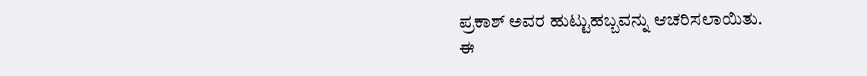ಪ್ರಕಾಶ್ ಅವರ ಹುಟ್ಟುಹಬ್ಬವನ್ನು ಆಚರಿಸಲಾಯಿತು.
ಈ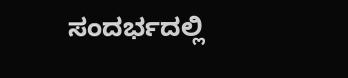ಸಂದರ್ಭದಲ್ಲಿ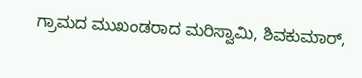ಗ್ರಾಮದ ಮುಖಂಡರಾದ ಮರಿಸ್ವಾಮಿ, ಶಿವಕುಮಾರ್,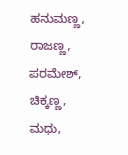ಹನುಮಣ್ಣ, ರಾಜಣ್ಣ, ಪರಮೇಶ್, ಚಿಕ್ಕಣ್ಣ, ಮಧು,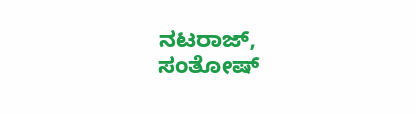ನಟರಾಜ್, ಸಂತೋಷ್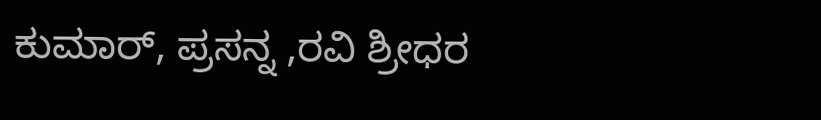ಕುಮಾರ್, ಪ್ರಸನ್ನ ,ರವಿ ಶ್ರೀಧರ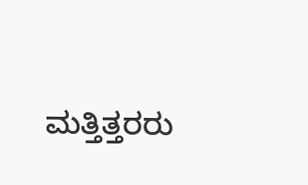ಮತ್ತಿತ್ತರರು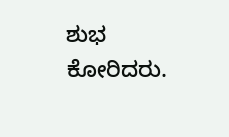ಶುಭ ಕೋರಿದರು.